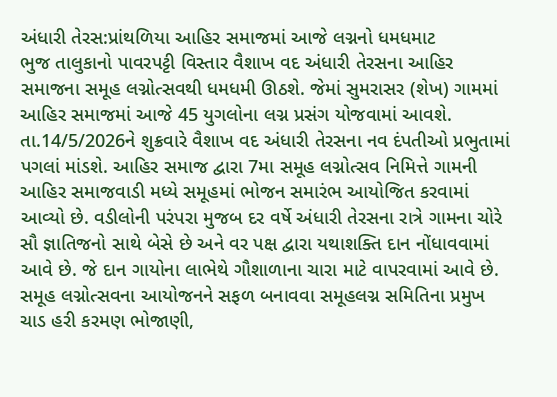અંધારી તેરસ:પ્રાંથળિયા આહિર સમાજમાં આજે લગ્નનો ધમધમાટ
ભુજ તાલુકાનો પાવરપટ્ટી વિસ્તાર વૈશાખ વદ અંધારી તેરસના આહિર સમાજના સમૂહ લગ્નોત્સવથી ધમધમી ઊઠશે. જેમાં સુમરાસર (શેખ) ગામમાં આહિર સમાજમાં આજે 45 યુગલોના લગ્ન પ્રસંગ યોજવામાં આવશે. તા.14/5/2026ને શુક્રવારે વૈશાખ વદ અંધારી તેરસના નવ દંપતીઓ પ્રભુતામાં પગલાં માંડશે. આહિર સમાજ દ્વારા 7મા સમૂહ લગ્નોત્સવ નિમિત્તે ગામની આહિર સમાજવાડી મધ્યે સમૂહમાં ભોજન સમારંભ આયોજિત કરવામાં આવ્યો છે. વડીલોની પરંપરા મુજબ દર વર્ષે અંધારી તેરસના રાત્રે ગામના ચોરે સૌ જ્ઞાતિજનો સાથે બેસે છે અને વર પક્ષ દ્વારા યથાશક્તિ દાન નોંધાવવામાં આવે છે. જે દાન ગાયોના લાભેથે ગૌશાળાના ચારા માટે વાપરવામાં આવે છે. સમૂહ લગ્નોત્સવના આયોજનને સફળ બનાવવા સમૂહલગ્ન સમિતિના પ્રમુખ ચાડ હરી કરમણ ભોજાણી,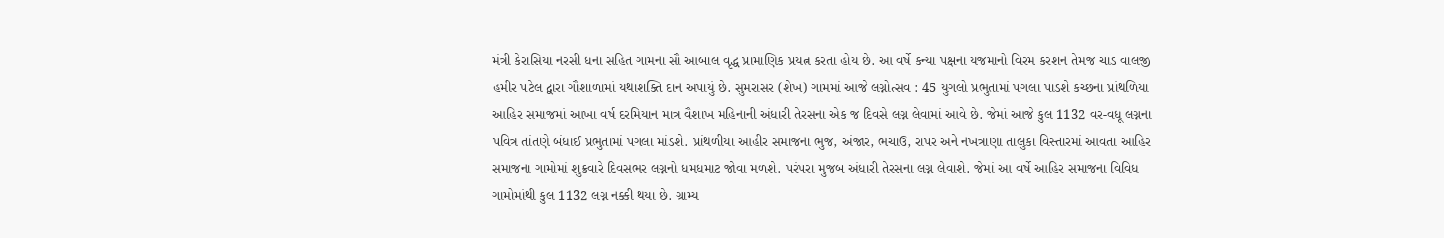મંત્રી કેરાસિયા નરસી ધના સહિત ગામના સૌ આબાલ વૃદ્ધ પ્રામાણિક પ્રયત્ન કરતા હોય છે. આ વર્ષે કન્યા પક્ષના યજમાનો વિરમ કરશન તેમજ ચાડ વાલજી હમીર પટેલ દ્વારા ગૌશાળામાં યથાશક્તિ દાન અપાયું છે. સુમરાસર (શેખ) ગામમાં આજે લગ્નોત્સવ : 45 યુગલો પ્રભુતામાં પગલા પાડશે કચ્છના પ્રાંથળિયા આહિર સમાજમાં આખા વર્ષ દરમિયાન માત્ર વૈશાખ મહિનાની અંધારી તેરસના એક જ દિવસે લગ્ન લેવામાં આવે છે. જેમાં આજે કુલ 1132 વર-વધૂ લગ્નના પવિત્ર તાંતણે બંધાઈ પ્રભુતામાં પગલા માંડશે. પ્રાંથળીયા આહીર સમાજના ભુજ, અંજાર, ભચાઉ, રાપર અને નખત્રાણા તાલુકા વિસ્તારમાં આવતા આહિર સમાજના ગામોમાં શુક્રવારે દિવસભર લગ્નનો ધમધમાટ જોવા મળશે. પરંપરા મુજબ અંધારી તેરસના લગ્ન લેવાશે. જેમાં આ વર્ષે આહિર સમાજના વિવિધ ગામોમાંથી કુલ 1132 લગ્ન નક્કી થયા છે. ગ્રામ્ય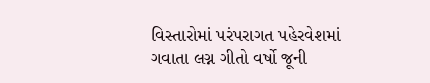વિસ્તારોમાં પરંપરાગત પહેરવેશમાં ગવાતા લગ્ન ગીતો વર્ષો જૂની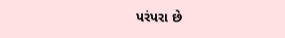પરંપરા છે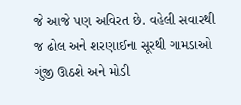જે આજે પણ અવિરત છે. વહેલી સવારથી જ ઢોલ અને શરણાઈના સૂરથી ગામડાઓ ગુંજી ઊઠશે અને મોડી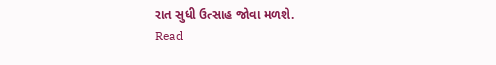રાત સુધી ઉત્સાહ જોવા મળશે.
Read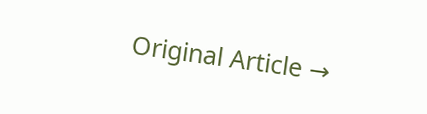Original Article →